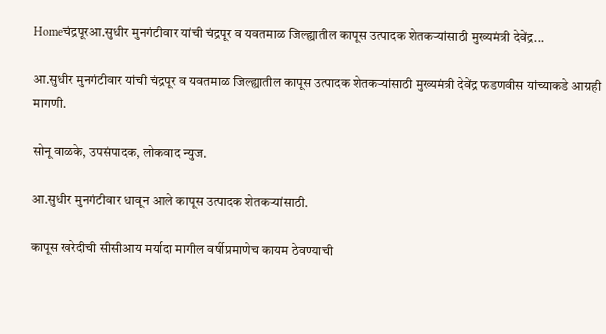Homeचंद्रपूरआ.सुधीर मुनगंटीवार यांची चंद्रपूर व यवतमाळ जिल्ह्यातील कापूस उत्पादक शेतकऱ्यांसाठी मुख्यमंत्री देवेंद्र...

आ.सुधीर मुनगंटीवार यांची चंद्रपूर व यवतमाळ जिल्ह्यातील कापूस उत्पादक शेतकऱ्यांसाठी मुख्यमंत्री देवेंद्र फडणवीस यांच्याकडे आग्रही मागणी.

सोनू वाळके, उपसंपादक, लोकवाद न्युज.

आ.सुधीर मुनगंटीवार धावून आले कापूस उत्पादक शेतकऱ्यांसाठी.

कापूस खरेदीची सीसीआय मर्यादा मागील वर्षीप्रमाणेच कायम ठेवण्याची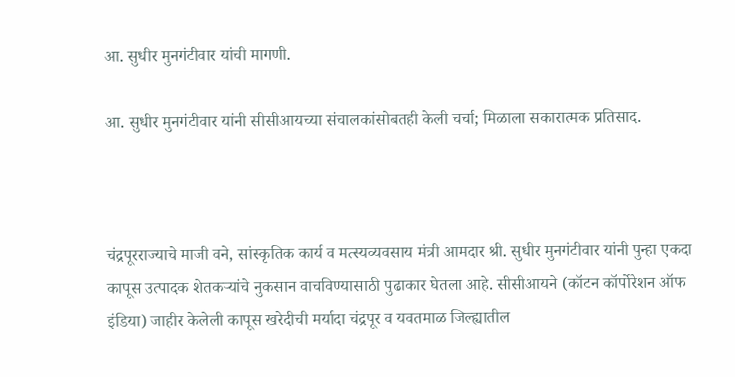आ. सुधीर मुनगंटीवार यांची मागणी.

आ. सुधीर मुनगंटीवार यांनी सीसीआयच्या संचालकांसोबतही केली चर्चा; मिळाला सकारात्मक प्रतिसाद.



चंद्रपूरराज्याचे माजी वने, सांस्कृतिक कार्य व मत्स्यव्यवसाय मंत्री आमदार श्री. सुधीर मुनगंटीवार यांनी पुन्हा एकदा कापूस उत्पादक शेतकऱ्यांचे नुकसान वाचविण्यासाठी पुढाकार घेतला आहे. सीसीआयने (कॉटन कॉर्पोरेशन ऑफ इंडिया) जाहीर केलेली कापूस खरेदीची मर्यादा चंद्रपूर व यवतमाळ जिल्ह्यातील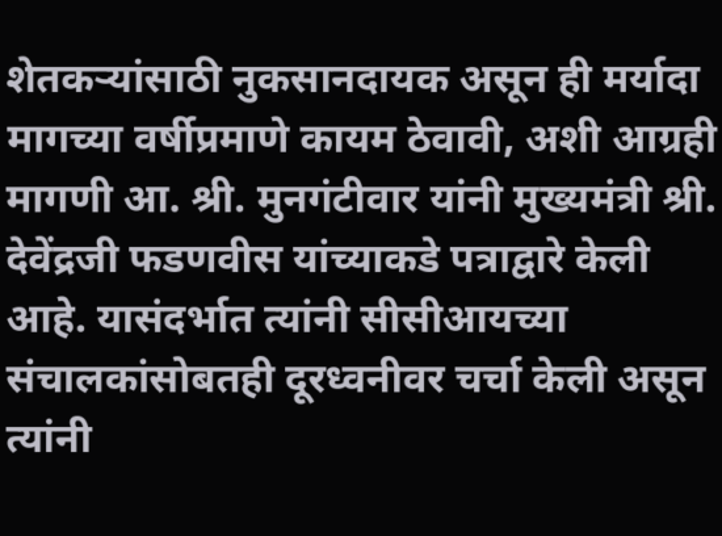शेतकऱ्यांसाठी नुकसानदायक असून ही मर्यादा मागच्या वर्षीप्रमाणे कायम ठेवावी, अशी आग्रही मागणी आ. श्री. मुनगंटीवार यांनी मुख्यमंत्री श्री. देवेंद्रजी फडणवीस यांच्याकडे पत्राद्वारे केली आहे. यासंदर्भात त्यांनी सीसीआयच्या संचालकांसोबतही दूरध्वनीवर चर्चा केली असून त्यांनी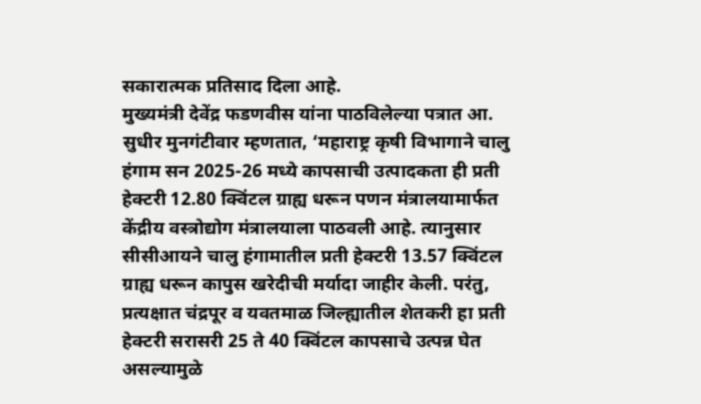सकारात्मक प्रतिसाद दिला आहे.
मुख्यमंत्री देवेंद्र फडणवीस यांना पाठविलेल्या पत्रात आ. सुधीर मुनगंटीवार म्हणतात, ‘महाराष्ट्र कृषी विभागाने चालु हंगाम सन 2025-26 मध्ये कापसाची उत्पादकता ही प्रती हेक्टरी 12.80 क्विंटल ग्राह्य धरून पणन मंत्रालयामार्फत केंद्रीय वस्त्रोद्योग मंत्रालयाला पाठवली आहे. त्यानुसार सीसीआयने चालु हंगामातील प्रती हेक्टरी 13.57 क्विंटल ग्राह्य धरून कापुस खरेदीची मर्यादा जाहीर केली. परंतु, प्रत्यक्षात चंद्रपूर व यवतमाळ जिल्ह्यातील शेतकरी हा प्रती हेक्टरी सरासरी 25 ते 40 क्विंटल कापसाचे उत्पन्न घेत असल्यामुळे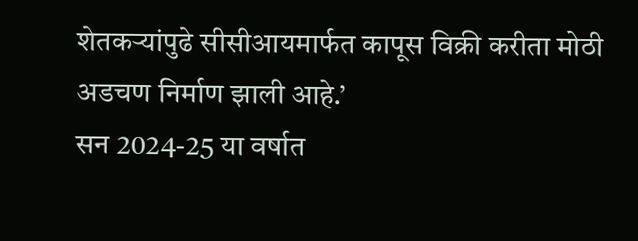शेतकऱ्यांपुढे सीसीआयमार्फत कापूस विक्री करीता मोठी अडचण निर्माण झाली आहे.’
सन 2024-25 या वर्षात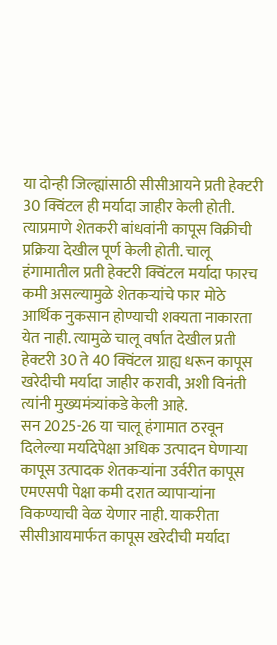या दोन्ही जिल्ह्यांसाठी सीसीआयने प्रती हेक्टरी 30 क्विंटल ही मर्यादा जाहीर केली होती. त्याप्रमाणे शेतकरी बांधवांनी कापूस विक्रीची प्रक्रिया देखील पूर्ण केली होती. चालू हंगामातील प्रती हेक्टरी क्विंटल मर्यादा फारच कमी असल्यामुळे शेतकऱ्यांचे फार मोठे आर्थिक नुकसान होण्याची शक्यता नाकारता येत नाही. त्यामुळे चालू वर्षात देखील प्रती हेक्टरी 30 ते 40 क्विंटल ग्राह्य धरून कापूस खरेदीची मर्यादा जाहीर करावी, अशी विनंती त्यांनी मुख्यमंत्र्यांकडे केली आहे.
सन 2025-26 या चालू हंगामात ठरवून दिलेल्या मर्यादेपेक्षा अधिक उत्पादन घेणाऱ्या कापूस उत्पादक शेतकऱ्यांना उर्वरीत कापूस एमएसपी पेक्षा कमी दरात व्यापाऱ्यांना विकण्याची वेळ येणार नाही. याकरीता सीसीआयमार्फत कापूस खरेदीची मर्यादा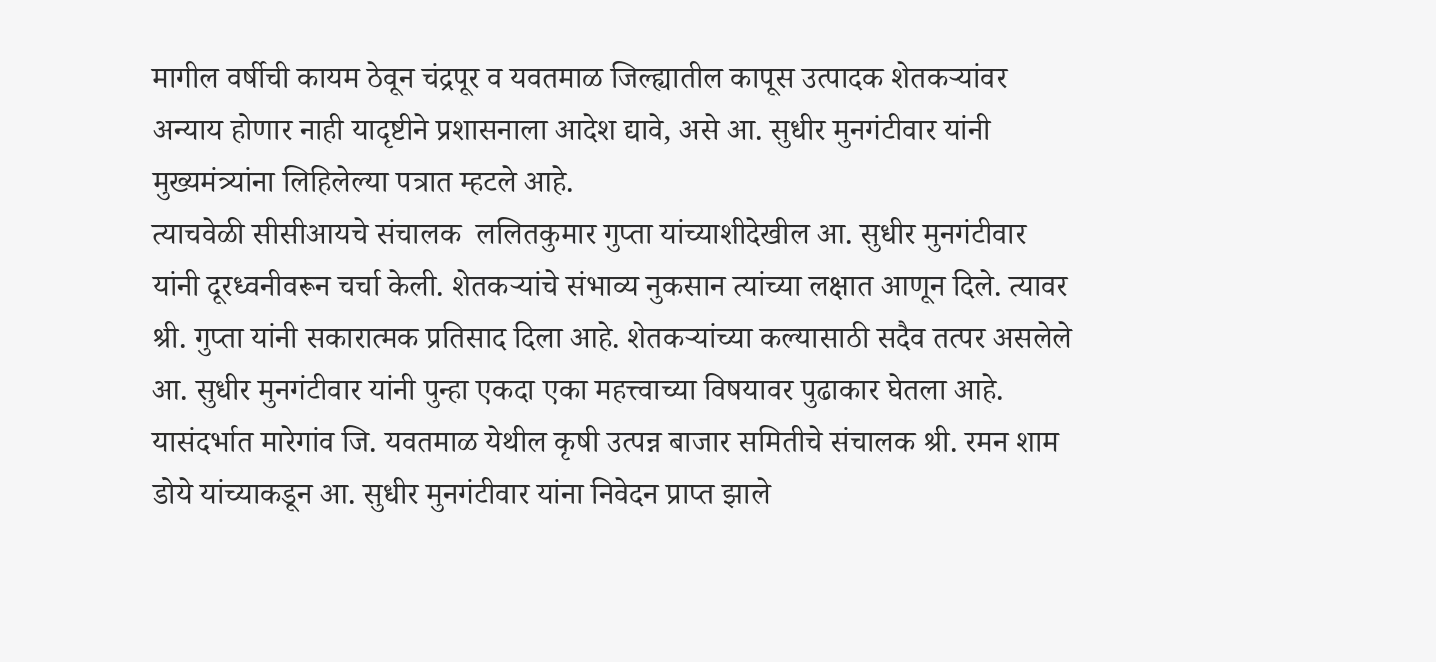मागील वर्षीची कायम ठेवून चंद्रपूर व यवतमाळ जिल्ह्यातील कापूस उत्पादक शेतकऱ्यांवर अन्याय होणार नाही यादृष्टीने प्रशासनाला आदेश द्यावे, असे आ. सुधीर मुनगंटीवार यांनी मुख्यमंत्र्यांना लिहिलेल्या पत्रात म्हटले आहे.
त्याचवेळी सीसीआयचे संचालक  ललितकुमार गुप्ता यांच्याशीदेखील आ. सुधीर मुनगंटीवार यांनी दूरध्वनीवरून चर्चा केली. शेतकऱ्यांचे संभाव्य नुकसान त्यांच्या लक्षात आणून दिले. त्यावर श्री. गुप्ता यांनी सकारात्मक प्रतिसाद दिला आहे. शेतकऱ्यांच्या कल्यासाठी सदैव तत्पर असलेले आ. सुधीर मुनगंटीवार यांनी पुन्हा एकदा एका महत्त्वाच्या विषयावर पुढाकार घेतला आहे. यासंदर्भात मारेगांव जि. यवतमाळ येथील कृषी उत्पन्न बाजार समितीचे संचालक श्री. रमन शाम डोये यांच्याकडून आ. सुधीर मुनगंटीवार यांना निवेदन प्राप्त झाले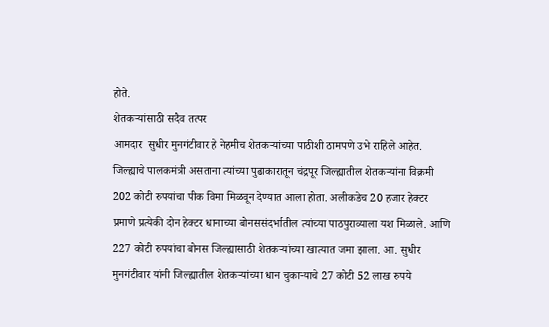होते.
शेतकऱ्यांसाठी सदैव तत्पर
आमदार  सुधीर मुनगंटीवार हे नेहमीच शेतकऱ्यांच्या पाठीशी ठामपणे उभे राहिले आहेत. जिल्ह्याचे पालकमंत्री असताना त्यांच्या पुढाकारातून चंद्रपूर जिल्ह्यातील शेतकऱ्यांना विक्रमी 202 कोटी रुपयांचा पीक विमा मिळवून देण्यात आला होता. अलीकडेच 20 हजार हेक्टर प्रमाणे प्रत्येकी दोन हेक्टर धानाच्या बोनससंदर्भातील त्यांच्या पाठपुराव्याला यश मिळाले. आणि 227 कोटी रुपयांचा बोनस जिल्ह्यासाठी शेतकऱ्यांच्या खात्यात जमा झाला. आ. सुधीर मुनगंटीवार यांनी जिल्ह्यातील शेतकऱ्यांच्या धान चुकाऱ्याचे 27 कोटी 52 लाख रुपये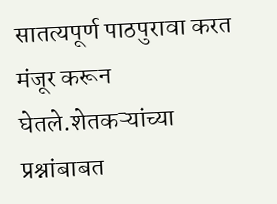सातत्यपूर्ण पाठपुरावा करत मंजूर करून घेतले.शेतकऱ्यांच्या प्रश्नांबाबत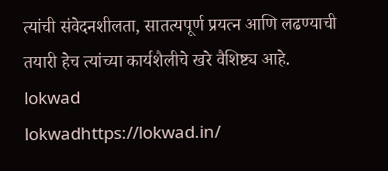त्यांची संवेदनशीलता, सातत्यपूर्ण प्रयत्न आणि लढण्याची तयारी हेच त्यांच्या कार्यशैलीचे खरे वैशिष्ट्य आहे.
lokwad
lokwadhttps://lokwad.in/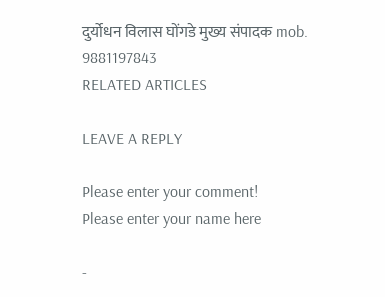दुर्योधन विलास घोंगडे मुख्य संपादक mob. 9881197843
RELATED ARTICLES

LEAVE A REPLY

Please enter your comment!
Please enter your name here

-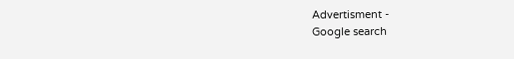Advertisment -
Google search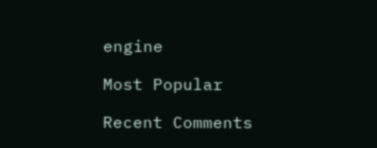engine

Most Popular

Recent Comments